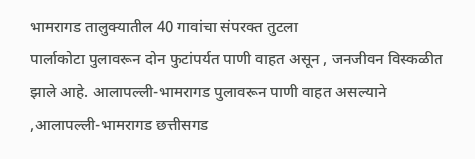भामरागड तालुक्यातील 40 गावांचा संपरक्त तुटला
पार्लाकोटा पुलावरून दोन फुटांपर्यत पाणी वाहत असून , जनजीवन विस्कळीत झाले आहे. आलापल्ली-भामरागड पुलावरून पाणी वाहत असल्याने ,आलापल्ली-भामरागड छत्तीसगड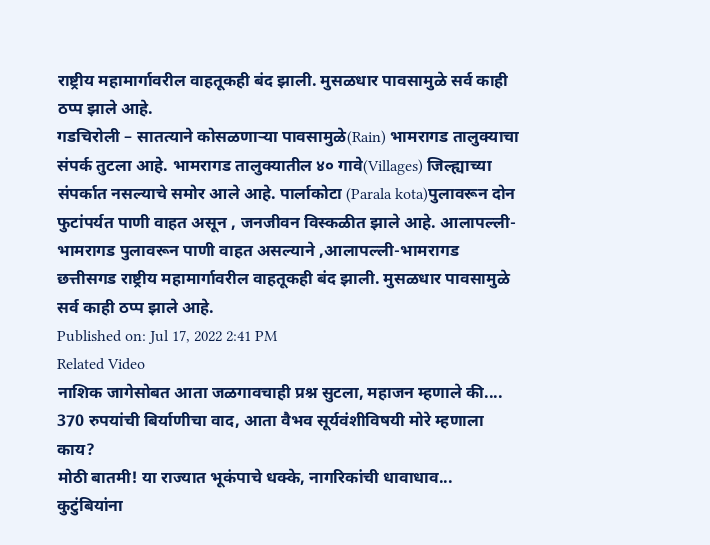राष्ट्रीय महामार्गावरील वाहतूकही बंद झाली. मुसळधार पावसामुळे सर्व काही ठप्प झाले आहे.
गडचिरोली – सातत्याने कोसळणाऱ्या पावसामुळे(Rain) भामरागड तालुक्याचा संपर्क तुटला आहे. भामरागड तालुक्यातील ४० गावे(Villages) जिल्ह्याच्या संपर्कात नसल्याचे समोर आले आहे. पार्लाकोटा (Parala kota)पुलावरून दोन फुटांपर्यत पाणी वाहत असून , जनजीवन विस्कळीत झाले आहे. आलापल्ली-भामरागड पुलावरून पाणी वाहत असल्याने ,आलापल्ली-भामरागड छत्तीसगड राष्ट्रीय महामार्गावरील वाहतूकही बंद झाली. मुसळधार पावसामुळे सर्व काही ठप्प झाले आहे.
Published on: Jul 17, 2022 2:41 PM
Related Video
नाशिक जागेसोबत आता जळगावचाही प्रश्न सुटला, महाजन म्हणाले की....
370 रुपयांची बिर्याणीचा वाद, आता वैभव सूर्यवंशीविषयी मोरे म्हणाला काय?
मोठी बातमी! या राज्यात भूकंपाचे धक्के, नागरिकांची धावाधाव...
कुटुंबियांना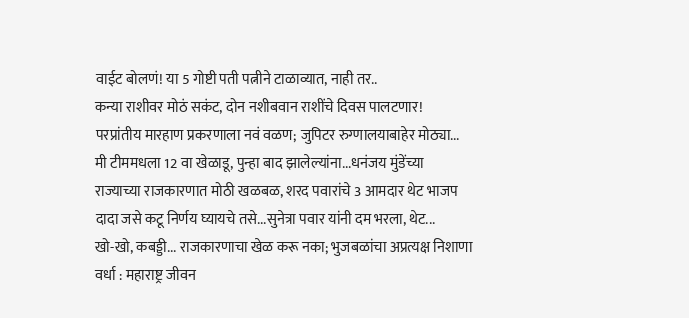वाईट बोलणं! या 5 गोष्टी पती पत्नीने टाळाव्यात, नाही तर..
कन्या राशीवर मोठं सकंट, दोन नशीबवान राशींचे दिवस पालटणार!
परप्रांतीय मारहाण प्रकरणाला नवं वळण; जुपिटर रुग्णालयाबाहेर मोठ्या...
मी टीममधला 12 वा खेळाडू, पुन्हा बाद झालेल्यांना...धनंजय मुंडेंच्या
राज्याच्या राजकारणात मोठी खळबळ, शरद पवारांचे 3 आमदार थेट भाजप
दादा जसे कटू निर्णय घ्यायचे तसे...सुनेत्रा पवार यांनी दम भरला, थेट...
खो-खो, कबड्डी... राजकारणाचा खेळ करू नका; भुजबळांचा अप्रत्यक्ष निशाणा
वर्धा : महाराष्ट्र जीवन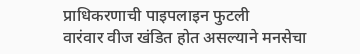प्राधिकरणाची पाइपलाइन फुटली
वारंवार वीज खंडित होत असल्याने मनसेचा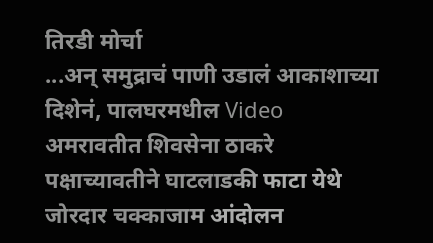तिरडी मोर्चा
...अन् समुद्राचं पाणी उडालं आकाशाच्या दिशेनं, पालघरमधील Video
अमरावतीत शिवसेना ठाकरे पक्षाच्यावतीने घाटलाडकी फाटा येथे जोरदार चक्काजाम आंदोलन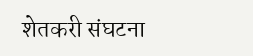शेतकरी संघटना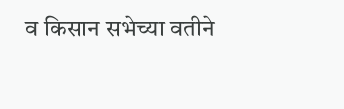व किसान सभेच्या वतीने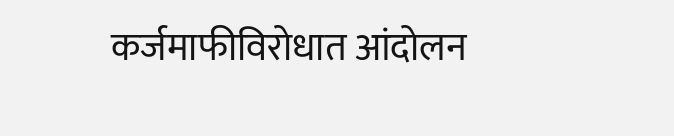कर्जमाफीविरोधात आंदोलन